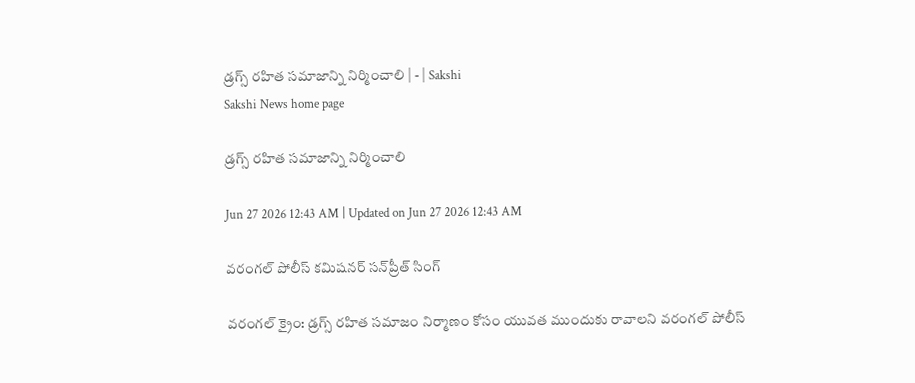డ్రగ్స్‌ రహిత సమాజాన్ని నిర్మించాలి | - | Sakshi
Sakshi News home page

డ్రగ్స్‌ రహిత సమాజాన్ని నిర్మించాలి

Jun 27 2026 12:43 AM | Updated on Jun 27 2026 12:43 AM

వరంగల్‌ పోలీస్‌ కమిషనర్‌ సన్‌ప్రీత్‌ సింగ్‌

వరంగల్‌ క్రైం: డ్రగ్స్‌ రహిత సమాజం నిర్మాణం కోసం యువత ముందుకు రావాలని వరంగల్‌ పోలీస్‌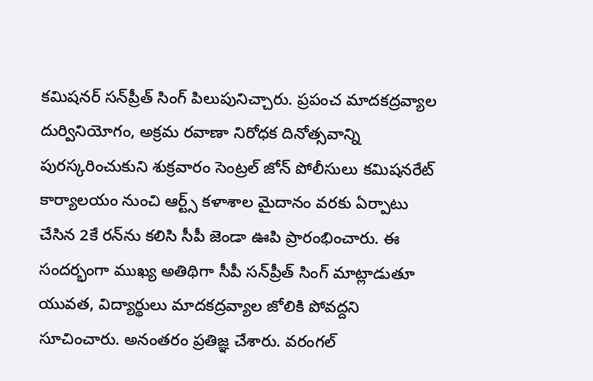కమిషనర్‌ సన్‌ప్రీత్‌ సింగ్‌ పిలుపునిచ్చారు. ప్రపంచ మాదకద్రవ్యాల దుర్వినియోగం, అక్రమ రవాణా నిరోధక దినోత్సవాన్ని పురస్కరించుకుని శుక్రవారం సెంట్రల్‌ జోన్‌ పోలీసులు కమిషనరేట్‌ కార్యాలయం నుంచి ఆర్ట్స్‌ కళాశాల మైదానం వరకు ఏర్పాటు చేసిన 2కే రన్‌ను కలిసి సీపీ జెండా ఊపి ప్రారంభించారు. ఈ సందర్భంగా ముఖ్య అతిథిగా సీపీ సన్‌ప్రీత్‌ సింగ్‌ మాట్లాడుతూ యువత, విద్యార్థులు మాదకద్రవ్యాల జోలికి పోవద్దని సూచించారు. అనంతరం ప్రతిజ్ఞ చేశారు. వరంగల్‌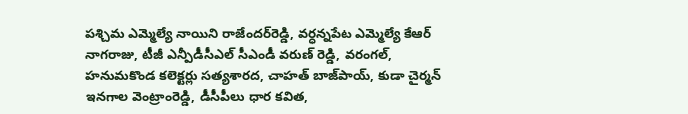పశ్చిమ ఎమ్మెల్యే నాయిని రాజేందర్‌రెడ్డి, వర్ధన్నపేట ఎమ్మెల్యే కేఆర్‌ నాగరాజు, టీజీ ఎన్పీడీసీఎల్‌ సీఎండీ వరుణ్‌ రెడ్డి, వరంగల్‌, హనుమకొండ కలెక్టర్లు సత్యశారద, చాహత్‌ బాజ్‌పాయ్‌, కుడా చైర్మన్‌ ఇనగాల వెంట్రాంరెడ్డి, డీసీపీలు ధార కవిత,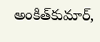అంకిత్‌కుమార్‌,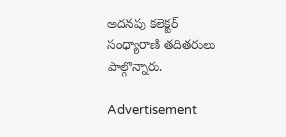అదనపు కలెక్టర్‌ సంధ్యారాణి తదితరులు పాల్గొన్నారు.

Advertisement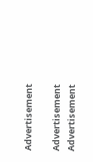Advertisement

Advertisement
Advertisement